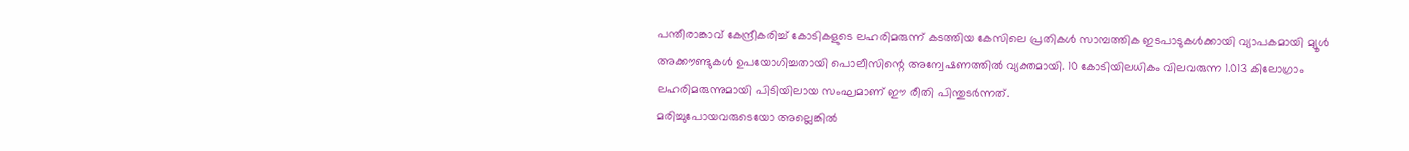പന്തീരാങ്കാവ് കേന്ദ്രീകരിച്ച് കോടികളുടെ ലഹരിമരുന്ന് കടത്തിയ കേസിലെ പ്രതികൾ സാമ്പത്തിക ഇടപാടുകൾക്കായി വ്യാപകമായി മ്യൂൾ അക്കൗണ്ടുകൾ ഉപയോഗിച്ചതായി പൊലീസിന്റെ അന്വേഷണത്തിൽ വ്യക്തമായി. 10 കോടിയിലധികം വിലവരുന്ന 1.013 കിലോഗ്രാം ലഹരിമരുന്നുമായി പിടിയിലായ സംഘമാണ് ഈ രീതി പിന്തുടർന്നത്.
മരിച്ചുപോയവരുടെയോ അല്ലെങ്കിൽ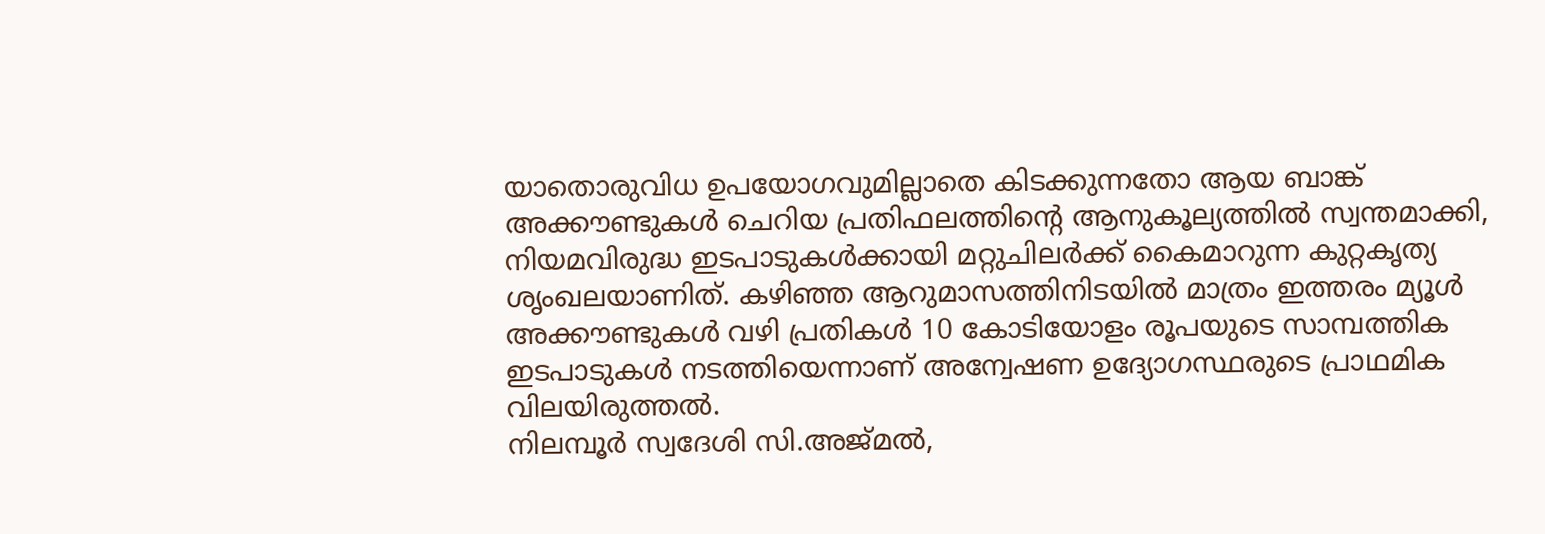യാതൊരുവിധ ഉപയോഗവുമില്ലാതെ കിടക്കുന്നതോ ആയ ബാങ്ക് അക്കൗണ്ടുകൾ ചെറിയ പ്രതിഫലത്തിന്റെ ആനുകൂല്യത്തിൽ സ്വന്തമാക്കി, നിയമവിരുദ്ധ ഇടപാടുകൾക്കായി മറ്റുചിലർക്ക് കൈമാറുന്ന കുറ്റകൃത്യ ശൃംഖലയാണിത്. കഴിഞ്ഞ ആറുമാസത്തിനിടയിൽ മാത്രം ഇത്തരം മ്യൂൾ അക്കൗണ്ടുകൾ വഴി പ്രതികൾ 10 കോടിയോളം രൂപയുടെ സാമ്പത്തിക ഇടപാടുകൾ നടത്തിയെന്നാണ് അന്വേഷണ ഉദ്യോഗസ്ഥരുടെ പ്രാഥമിക വിലയിരുത്തൽ.
നിലമ്പൂർ സ്വദേശി സി.അജ്മൽ,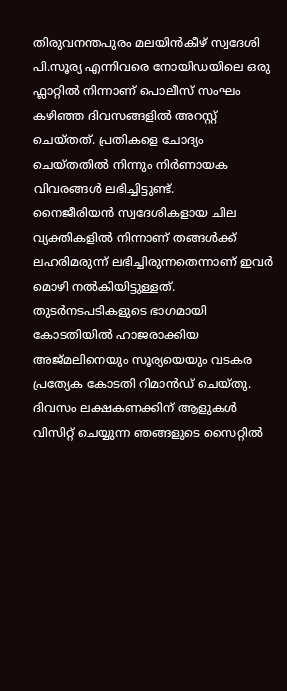തിരുവനന്തപുരം മലയിൻകീഴ് സ്വദേശി പി.സൂര്യ എന്നിവരെ നോയിഡയിലെ ഒരു ഫ്ലാറ്റിൽ നിന്നാണ് പൊലീസ് സംഘം കഴിഞ്ഞ ദിവസങ്ങളിൽ അറസ്റ്റ് ചെയ്തത്. പ്രതികളെ ചോദ്യം ചെയ്തതിൽ നിന്നും നിർണായക വിവരങ്ങൾ ലഭിച്ചിട്ടുണ്ട്.
നൈജീരിയൻ സ്വദേശികളായ ചില വ്യക്തികളിൽ നിന്നാണ് തങ്ങൾക്ക് ലഹരിമരുന്ന് ലഭിച്ചിരുന്നതെന്നാണ് ഇവർ മൊഴി നൽകിയിട്ടുള്ളത്. തുടർനടപടികളുടെ ഭാഗമായി കോടതിയിൽ ഹാജരാക്കിയ അജ്മലിനെയും സൂര്യയെയും വടകര പ്രത്യേക കോടതി റിമാൻഡ് ചെയ്തു.
ദിവസം ലക്ഷകണക്കിന് ആളുകൾ വിസിറ്റ് ചെയ്യുന്ന ഞങ്ങളുടെ സൈറ്റിൽ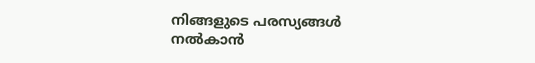നിങ്ങളുടെ പരസ്യങ്ങൾ നൽകാൻ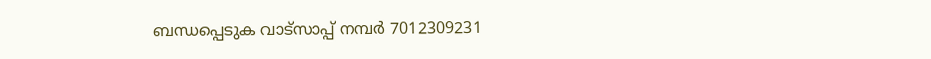ബന്ധപ്പെടുക വാട്സാപ്പ് നമ്പർ 7012309231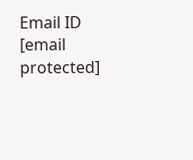Email ID [email protected]